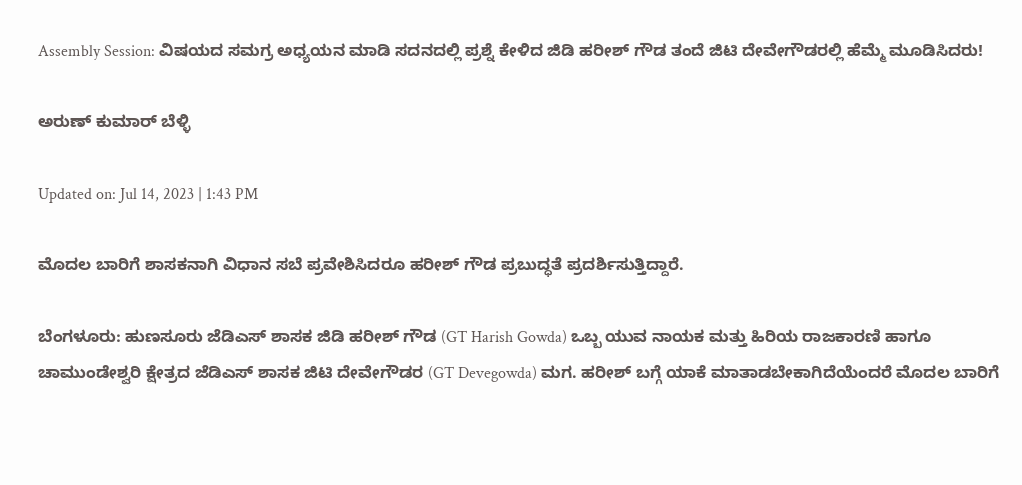Assembly Session: ವಿಷಯದ ಸಮಗ್ರ ಅಧ್ಯಯನ ಮಾಡಿ ಸದನದಲ್ಲಿ ಪ್ರಶ್ನೆ ಕೇಳಿದ ಜಿಡಿ ಹರೀಶ್ ಗೌಡ ತಂದೆ ಜಿಟಿ ದೇವೇಗೌಡರಲ್ಲಿ ಹೆಮ್ಮೆ ಮೂಡಿಸಿದರು!

ಅರುಣ್ ಕುಮಾರ್ ಬೆಳ್ಳಿ

Updated on: Jul 14, 2023 | 1:43 PM

ಮೊದಲ ಬಾರಿಗೆ ಶಾಸಕನಾಗಿ ವಿಧಾನ ಸಬೆ ಪ್ರವೇಶಿಸಿದರೂ ಹರೀಶ್ ಗೌಡ ಪ್ರಬುದ್ಧತೆ ಪ್ರದರ್ಶಿಸುತ್ತಿದ್ದಾರೆ.

ಬೆಂಗಳೂರು: ಹುಣಸೂರು ಜೆಡಿಎಸ್ ಶಾಸಕ ಜಿಡಿ ಹರೀಶ್ ಗೌಡ (GT Harish Gowda) ಒಬ್ಬ ಯುವ ನಾಯಕ ಮತ್ತು ಹಿರಿಯ ರಾಜಕಾರಣಿ ಹಾಗೂ ಚಾಮುಂಡೇಶ್ವರಿ ಕ್ಷೇತ್ರದ ಜೆಡಿಎಸ್ ಶಾಸಕ ಜಿಟಿ ದೇವೇಗೌಡರ (GT Devegowda) ಮಗ. ಹರೀಶ್ ಬಗ್ಗೆ ಯಾಕೆ ಮಾತಾಡಬೇಕಾಗಿದೆಯೆಂದರೆ ಮೊದಲ ಬಾರಿಗೆ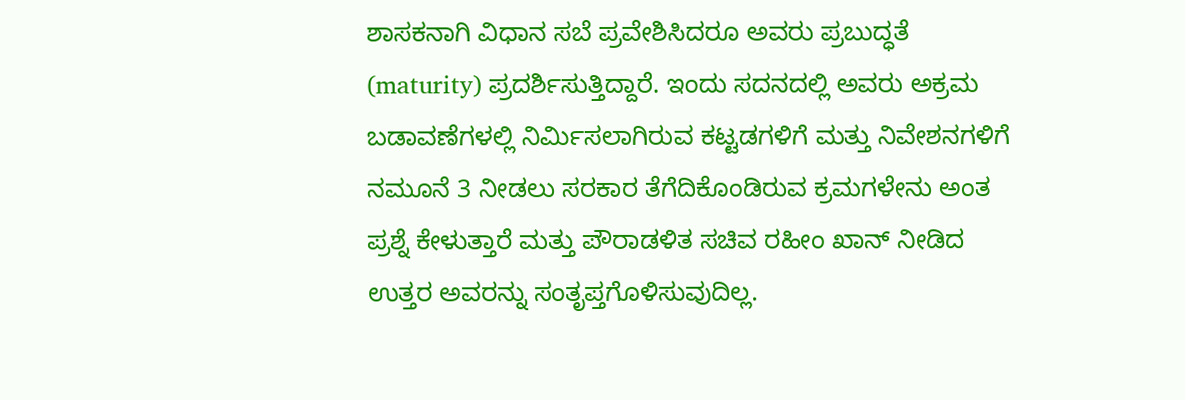ಶಾಸಕನಾಗಿ ವಿಧಾನ ಸಬೆ ಪ್ರವೇಶಿಸಿದರೂ ಅವರು ಪ್ರಬುದ್ಧತೆ (maturity) ಪ್ರದರ್ಶಿಸುತ್ತಿದ್ದಾರೆ. ಇಂದು ಸದನದಲ್ಲಿ ಅವರು ಅಕ್ರಮ ಬಡಾವಣೆಗಳಲ್ಲಿ ನಿರ್ಮಿಸಲಾಗಿರುವ ಕಟ್ಟಡಗಳಿಗೆ ಮತ್ತು ನಿವೇಶನಗಳಿಗೆ ನಮೂನೆ 3 ನೀಡಲು ಸರಕಾರ ತೆಗೆದಿಕೊಂಡಿರುವ ಕ್ರಮಗಳೇನು ಅಂತ ಪ್ರಶ್ನೆ ಕೇಳುತ್ತಾರೆ ಮತ್ತು ಪೌರಾಡಳಿತ ಸಚಿವ ರಹೀಂ ಖಾನ್ ನೀಡಿದ ಉತ್ತರ ಅವರನ್ನು ಸಂತೃಪ್ತಗೊಳಿಸುವುದಿಲ್ಲ.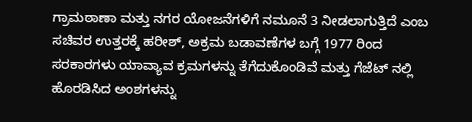ಗ್ರಾಮಠಾಣಾ ಮತ್ತು ನಗರ ಯೋಜನೆಗಳಿಗೆ ನಮೂನೆ 3 ನೀಡಲಾಗುತ್ತಿದೆ ಎಂಬ ಸಚಿವರ ಉತ್ತರಕ್ಕೆ ಹರೀಶ್, ಅಕ್ರಮ ಬಡಾವಣೆಗಳ ಬಗ್ಗೆ 1977 ರಿಂದ ಸರಕಾರಗಳು ಯಾವ್ಯಾವ ಕ್ರಮಗಳನ್ನು ತೆಗೆದುಕೊಂಡಿವೆ ಮತ್ತು ಗೆಜೆಟ್ ನಲ್ಲಿ ಹೊರಡಿಸಿದ ಅಂಶಗಳನ್ನು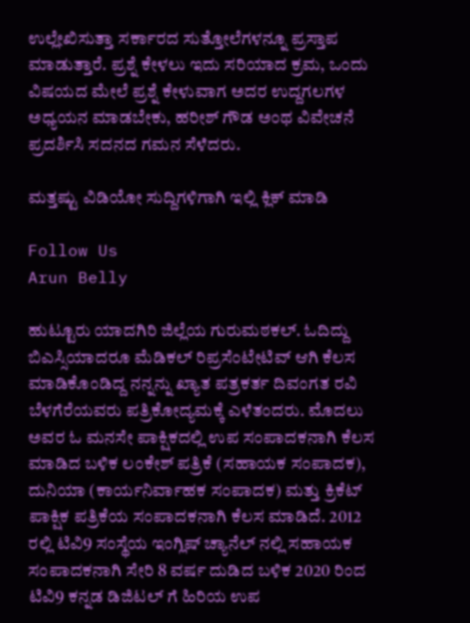ಉಲ್ಲೇಖಿಸುತ್ತಾ ಸರ್ಕಾರದ ಸುತ್ತೋಲೆಗಳನ್ನೂ ಪ್ರಸ್ತಾಪ ಮಾಡುತ್ತಾರೆ. ಪ್ರಶ್ನೆ ಕೇಳಲು ಇದು ಸರಿಯಾದ ಕ್ರಮ, ಒಂದು ವಿಷಯದ ಮೇಲೆ ಪ್ರಶ್ನೆ ಕೇಳುವಾಗ ಅದರ ಉದ್ದಗಲಗಳ ಅಧ್ಯಯನ ಮಾಡಬೇಕು, ಹರೀಶ್ ಗೌಡ ಅಂಥ ವಿವೇಚನೆ ಪ್ರದರ್ಶಿಸಿ ಸದನದ ಗಮನ ಸೆಳೆದರು.

ಮತ್ತಷ್ಟು ವಿಡಿಯೋ ಸುದ್ದಿಗಳಿಗಾಗಿ ಇಲ್ಲಿ ಕ್ಲಿಕ್ ಮಾಡಿ

Follow Us
Arun Belly

ಹುಟ್ಟೂರು ಯಾದಗಿರಿ ಜಿಲ್ಲೆಯ ಗುರುಮಠಕಲ್. ಓದಿದ್ದು ಬಿಎಸ್ಸಿಯಾದರೂ ಮೆಡಿಕಲ್ ರಿಪ್ರಸೆಂಟೇಟಿವ್ ಆಗಿ ಕೆಲಸ ಮಾಡಿಕೊಂಡಿದ್ದ ನನ್ನನ್ನು ಖ್ಯಾತ ಪತ್ರಕರ್ತ ದಿವಂಗತ ರವಿ ಬೆಳಗೆರೆಯವರು ಪತ್ರಿಕೋದ್ಯಮಕ್ಕೆ ಎಳೆತಂದರು. ಮೊದಲು ಅವರ ಓ ಮನಸೇ ಪಾಕ್ಷಿಕದಲ್ಲಿ ಉಪ ಸಂಪಾದಕನಾಗಿ ಕೆಲಸ ಮಾಡಿದ ಬಳಿಕ ಲಂಕೇಶ್ ಪತ್ರಿಕೆ (ಸಹಾಯಕ ಸಂಪಾದಕ), ದುನಿಯಾ (ಕಾರ್ಯನಿರ್ವಾಹಕ ಸಂಪಾದಕ) ಮತ್ತು ಕ್ರಿಕೆಟ್ ಪಾಕ್ಷಿಕ ಪತ್ರಿಕೆಯ ಸಂಪಾದಕನಾಗಿ ಕೆಲಸ ಮಾಡಿದೆ. 2012 ರಲ್ಲಿ ಟಿವಿ9 ಸಂಸ್ಥೆಯ ಇಂಗ್ಲಿಷ್ ಚ್ಯಾನೆಲ್ ನಲ್ಲಿ ಸಹಾಯಕ ಸಂಪಾದಕನಾಗಿ ಸೇರಿ 8 ವರ್ಷ ದುಡಿದ ಬಳಿಕ 2020 ರಿಂದ ಟಿವಿ9 ಕನ್ನಡ ಡಿಜಿಟಲ್ ಗೆ ಹಿರಿಯ ಉಪ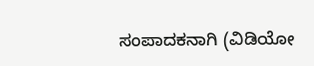ಸಂಪಾದಕನಾಗಿ (ವಿಡಿಯೋ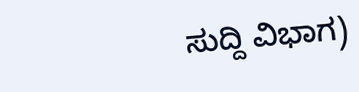ಸುದ್ದಿ ವಿಭಾಗ)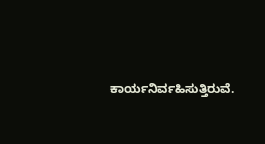ಕಾರ್ಯನಿರ್ವಹಿಸುತ್ತಿರುವೆ.